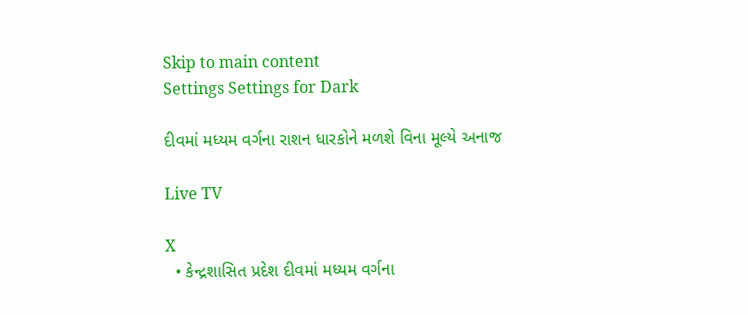Skip to main content
Settings Settings for Dark

દીવમાં મધ્યમ વર્ગના રાશન ધારકોને મળશે વિના મૂલ્યે અનાજ

Live TV

X
  • કેન્દ્રશાસિત પ્રદેશ દીવમાં મધ્યમ વર્ગના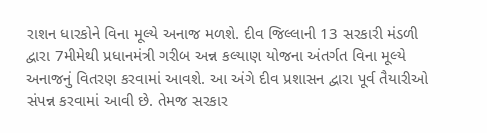રાશન ધારકોને વિના મૂલ્યે અનાજ મળશે. દીવ જિલ્લાની 13 સરકારી મંડળી દ્વારા 7મીમેથી પ્રધાનમંત્રી ગરીબ અન્ન કલ્યાણ યોજના અંતર્ગત વિના મૂલ્યે અનાજનું વિતરણ કરવામાં આવશે. આ અંગે દીવ પ્રશાસન દ્વારા પૂર્વ તૈયારીઓ સંપન્ન કરવામાં આવી છે. તેમજ સરકાર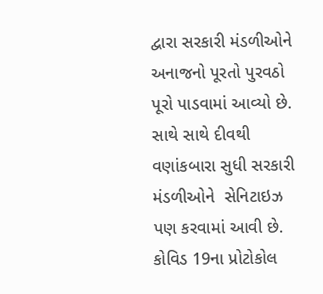દ્વારા સરકારી મંડળીઓને અનાજનો પૂરતો પુરવઠો પૂરો પાડવામાં આવ્યો છે. સાથે સાથે દીવથી વણાંકબારા સુધી સરકારી મંડળીઓને  સેનિટાઇઝ પણ કરવામાં આવી છે. કોવિડ 19ના પ્રોટોકોલ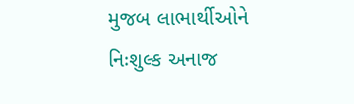મુજબ લાભાર્થીઓને નિઃશુલ્ક અનાજ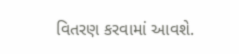વિતરણ કરવામાં આવશે.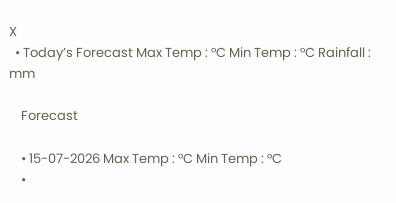X
  • Today’s Forecast Max Temp : °C Min Temp : °C Rainfall : mm

    Forecast

    • 15-07-2026 Max Temp : °C Min Temp : °C
    •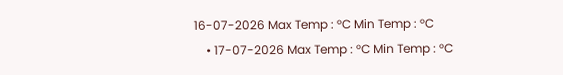16-07-2026 Max Temp : °C Min Temp : °C
    • 17-07-2026 Max Temp : °C Min Temp : °C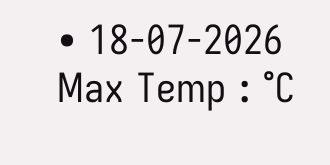• 18-07-2026 Max Temp : °C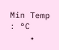Min Temp : °C
    •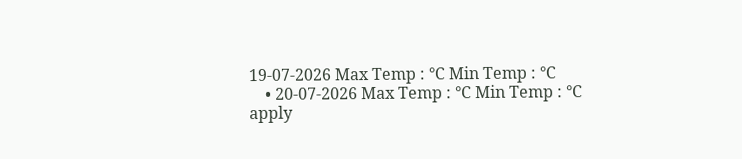19-07-2026 Max Temp : °C Min Temp : °C
    • 20-07-2026 Max Temp : °C Min Temp : °C
apply